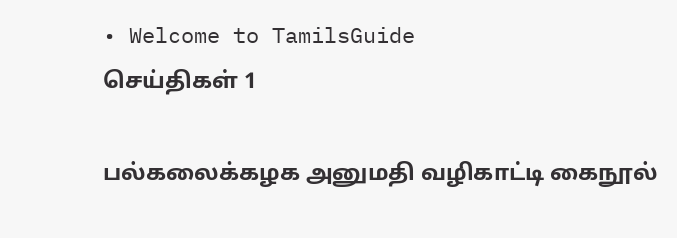• Welcome to TamilsGuide
செய்திகள் 1

பல்கலைக்கழக அனுமதி வழிகாட்டி கைநூல்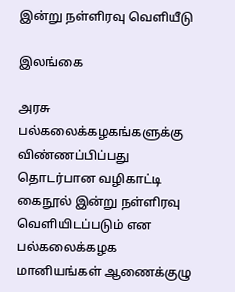இன்று நள்ளிரவு வெளியீடு

இலங்கை

அரசு பல்கலைக்கழகங்களுக்கு விண்ணப்பிப்பது தொடர்பான வழிகாட்டி கைநூல் இன்று நள்ளிரவு வெளியிடப்படும் என பல்கலைக்கழக மானியங்கள் ஆணைக்குழு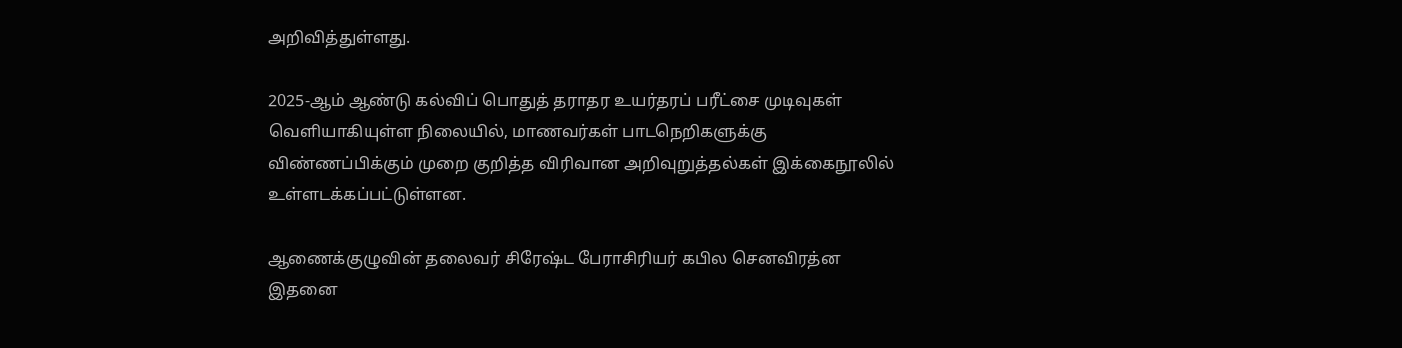அறிவித்துள்ளது.

2025-ஆம் ஆண்டு கல்விப் பொதுத் தராதர உயர்தரப் பரீட்சை முடிவுகள் வெளியாகியுள்ள நிலையில், மாணவர்கள் பாடநெறிகளுக்கு விண்ணப்பிக்கும் முறை குறித்த விரிவான அறிவுறுத்தல்கள் இக்கைநூலில் உள்ளடக்கப்பட்டுள்ளன.

ஆணைக்குழுவின் தலைவர் சிரேஷ்ட பேராசிரியர் கபில செனவிரத்ன இதனை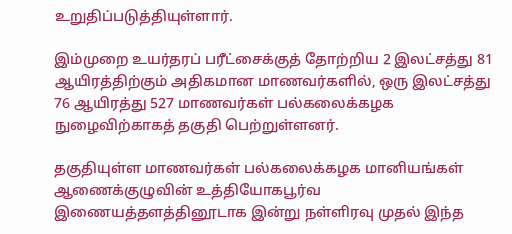உறுதிப்படுத்தியுள்ளார்.

இம்முறை உயர்தரப் பரீட்சைக்குத் தோற்றிய 2 இலட்சத்து 81 ஆயிரத்திற்கும் அதிகமான மாணவர்களில், ஒரு இலட்சத்து 76 ஆயிரத்து 527 மாணவர்கள் பல்கலைக்கழக நுழைவிற்காகத் தகுதி பெற்றுள்ளனர்.

தகுதியுள்ள மாணவர்கள் பல்கலைக்கழக மானியங்கள் ஆணைக்குழுவின் உத்தியோகபூர்வ இணையத்தளத்தினூடாக இன்று நள்ளிரவு முதல் இந்த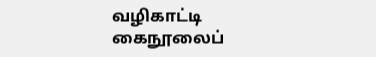வழிகாட்டி கைநூலைப்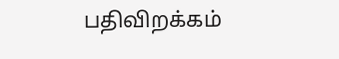பதிவிறக்கம்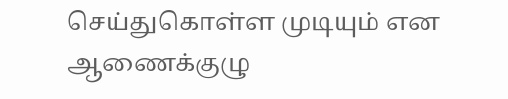செய்துகொள்ள முடியும் என ஆணைக்குழு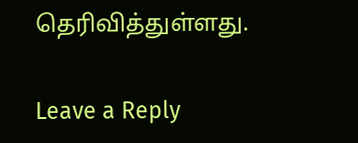தெரிவித்துள்ளது.


Leave a Reply